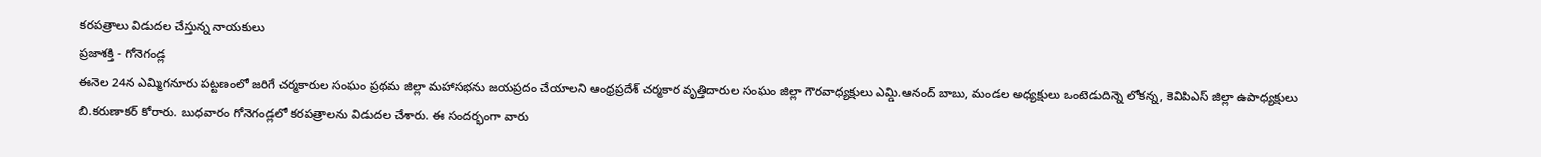కరపత్రాలు విడుదల చేస్తున్న నాయకులు
ప్రజాశక్తి - గోనెగండ్ల
ఈనెల 24న ఎమ్మిగనూరు పట్టణంలో జరిగే చర్మకారుల సంఘం ప్రథమ జిల్లా మహాసభను జయప్రదం చేయాలని ఆంధ్రప్రదేశ్ చర్మకార వృత్తిదారుల సంఘం జిల్లా గౌరవాధ్యక్షులు ఎమ్డి.ఆనంద్ బాబు, మండల అధ్యక్షులు ఒంటెడుదిన్నె లోకన్న, కెవిపిఎస్ జిల్లా ఉపాధ్యక్షులు బి.కరుణాకర్ కోరారు. బుధవారం గోనెగండ్లలో కరపత్రాలను విడుదల చేశారు. ఈ సందర్భంగా వారు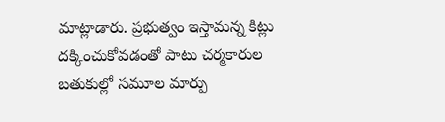మాట్లాడారు. ప్రభుత్వం ఇస్తామన్న కిట్లు దక్కించుకోవడంతో పాటు చర్మకారుల బతుకుల్లో సమూల మార్పు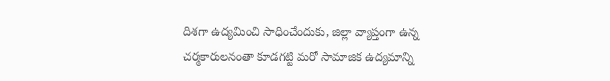దిశగా ఉద్యమించి సాధించేందుకు, జిల్లా వ్యాప్తంగా ఉన్న చర్మకారులనంతా కూడగట్టి మరో సామాజిక ఉద్యమాన్ని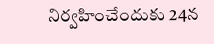నిర్వహించేందుకు 24న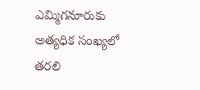ఎమ్మిగనూరుకు అత్యధిక సంఖ్యలో తరలి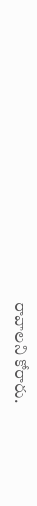రావాలని కోరారు.